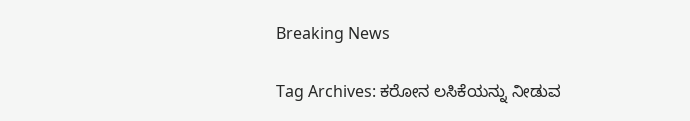Breaking News

Tag Archives: ಕರೋನ ಲಸಿಕೆಯನ್ನು ನೀಡುವ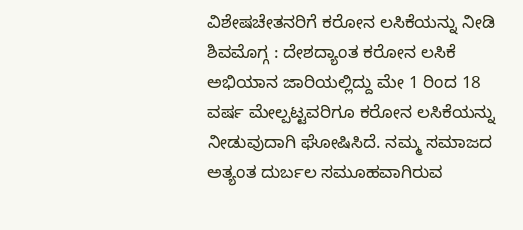ವಿಶೇಷಚೇತನರಿಗೆ ಕರೋನ ಲಸಿಕೆಯನ್ನು ನೀಡಿ ಶಿವಮೊಗ್ಗ : ದೇಶದ್ಯಾಂತ ಕರೋನ ಲಸಿಕೆ ಅಭಿಯಾನ ಜಾರಿಯಲ್ಲಿದ್ದು ಮೇ 1 ರಿಂದ 18 ವರ್ಷ ಮೇಲ್ಪಟ್ಟವರಿಗೂ ಕರೋನ ಲಸಿಕೆಯನ್ನು ನೀಡುವುದಾಗಿ ಘೋಷಿಸಿದೆ. ನಮ್ಮ ಸಮಾಜದ ಅತ್ಯಂತ ದುರ್ಬಲ ಸಮೂಹವಾಗಿರುವ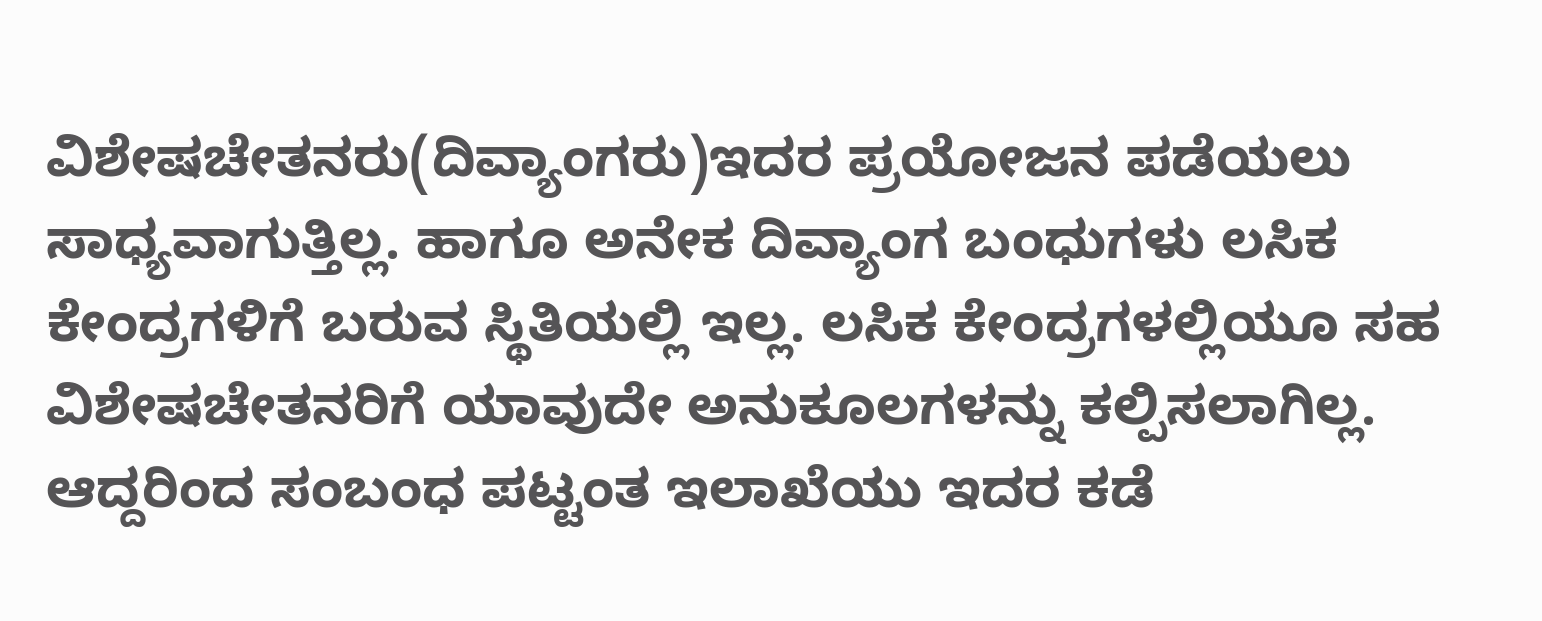ವಿಶೇಷಚೇತನರು(ದಿವ್ಯಾಂಗರು)ಇದರ ಪ್ರಯೋಜನ ಪಡೆಯಲು ಸಾಧ್ಯವಾಗುತ್ತಿಲ್ಲ. ಹಾಗೂ ಅನೇಕ ದಿವ್ಯಾಂಗ ಬಂಧುಗಳು ಲಸಿಕ ಕೇಂದ್ರಗಳಿಗೆ ಬರುವ ಸ್ಥಿತಿಯಲ್ಲಿ ಇಲ್ಲ. ಲಸಿಕ ಕೇಂದ್ರಗಳಲ್ಲಿಯೂ ಸಹ ವಿಶೇಷಚೇತನರಿಗೆ ಯಾವುದೇ ಅನುಕೂಲಗಳನ್ನು ಕಲ್ಪಿಸಲಾಗಿಲ್ಲ. ಆದ್ದರಿಂದ ಸಂಬಂಧ ಪಟ್ಟಂತ ಇಲಾಖೆಯು ಇದರ ಕಡೆ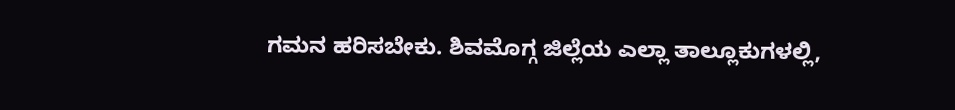ಗಮನ ಹರಿಸಬೇಕು. ಶಿವಮೊಗ್ಗ ಜಿಲ್ಲೆಯ ಎಲ್ಲಾ ತಾಲ್ಲೂಕುಗಳಲ್ಲಿ,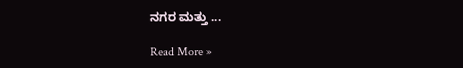ನಗರ ಮತ್ತು ...

Read More »